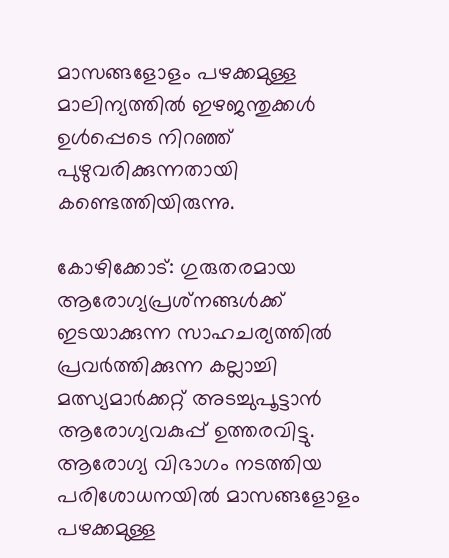മാസങ്ങളോളം പഴക്കമുള്ള മാലിന്യത്തില്‍ ഇഴജന്തുക്കള്‍ ഉള്‍പ്പെടെ നിറഞ്ഞ് പുഴുവരിക്കുന്നതായി കണ്ടെത്തിയിരുന്നു.

കോഴിക്കോട്: ഗുരുതരമായ ആരോഗ്യപ്രശ്‌നങ്ങള്‍ക്ക് ഇടയാക്കുന്ന സാഹചര്യത്തില്‍ പ്രവര്‍ത്തിക്കുന്ന കല്ലാച്ചി മത്സ്യമാര്‍ക്കറ്റ് അടച്ചുപൂട്ടാന്‍ ആരോഗ്യവകുപ്പ് ഉത്തരവിട്ടു. ആരോഗ്യ വിഭാഗം നടത്തിയ പരിശോധനയില്‍ മാസങ്ങളോളം പഴക്കമുള്ള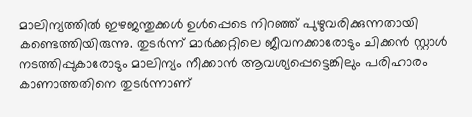മാലിന്യത്തില്‍ ഇഴജന്തുക്കള്‍ ഉള്‍പ്പെടെ നിറഞ്ഞ് പുഴുവരിക്കുന്നതായി കണ്ടെത്തിയിരുന്നു. തുടര്‍ന്ന് മാര്‍ക്കറ്റിലെ ജീവനക്കാരോടും ചിക്കന്‍ സ്റ്റാള്‍ നടത്തിപ്പുകാരോടും മാലിന്യം നീക്കാന്‍ ആവശ്യപ്പെട്ടെങ്കിലും പരിഹാരം കാണാത്തതിനെ തുടര്‍ന്നാണ്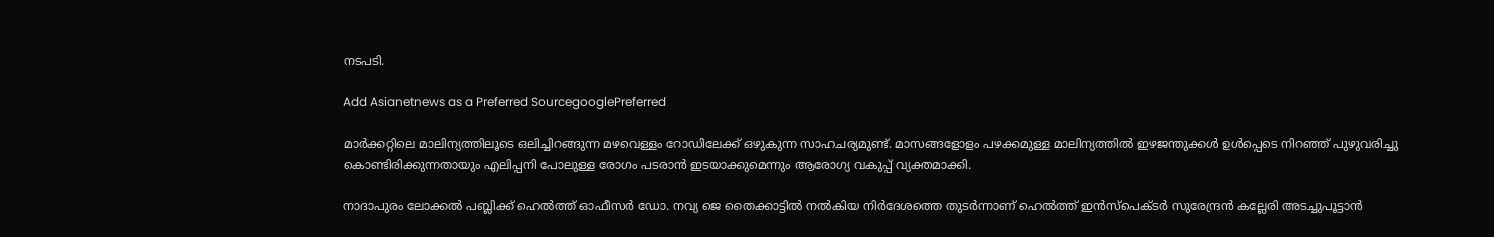നടപടി.

Add Asianetnews as a Preferred SourcegooglePreferred

മാര്‍ക്കറ്റിലെ മാലിന്യത്തിലൂടെ ഒലിച്ചിറങ്ങുന്ന മഴവെള്ളം റോഡിലേക്ക് ഒഴുകുന്ന സാഹചര്യമുണ്ട്. മാസങ്ങളോളം പഴക്കമുള്ള മാലിന്യത്തിൽ ഇഴജന്തുക്കൾ ഉൾപ്പെടെ നിറഞ്ഞ് പുഴുവരിച്ചു കൊണ്ടിരിക്കുന്നതായും എലിപ്പനി പോലുള്ള രോഗം പടരാൻ ഇടയാക്കുമെന്നും ആരോഗ്യ വകുപ്പ് വ്യക്തമാക്കി.

നാദാപുരം ലോക്കല്‍ പബ്ലിക്ക് ഹെല്‍ത്ത് ഓഫീസര്‍ ഡോ. നവ്യ ജെ തൈക്കാട്ടില്‍ നല്‍കിയ നിര്‍ദേശത്തെ തുടര്‍ന്നാണ് ഹെല്‍ത്ത് ഇന്‍സ്‌പെക്ടര്‍ സുരേന്ദ്രന്‍ കല്ലേരി അടച്ചുപൂട്ടാന്‍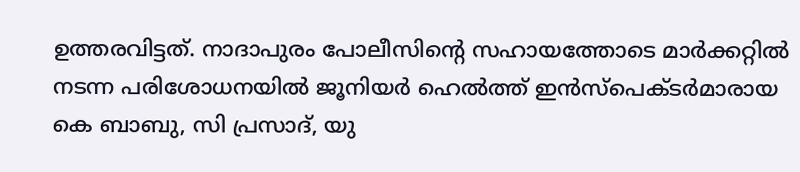ഉത്തരവിട്ടത്. നാദാപുരം പോലീസിന്റെ സഹായത്തോടെ മാര്‍ക്കറ്റില്‍ നടന്ന പരിശോധനയില്‍ ജൂനിയര്‍ ഹെല്‍ത്ത് ഇന്‍സ്‌പെക്ടര്‍മാരായ കെ ബാബു, സി പ്രസാദ്, യു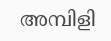അമ്പിളി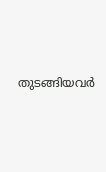തുടങ്ങിയവര്‍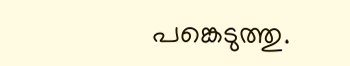പങ്കെടുത്തു.